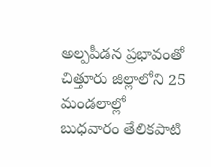అల్పపీడన ప్రభావంతో చిత్తూరు జిల్లాలోని 25 మండలాల్లో బుధవారం తేలికపాటి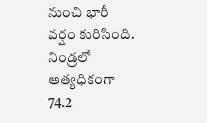నుంచి భారీ వర్షం కురిసింది. నిండ్రలో అత్యధికంగా 74.2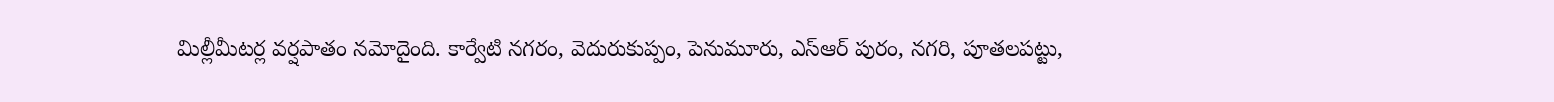మిల్లీమీటర్ల వర్షపాతం నమోదైంది. కార్వేటి నగరం, వెదురుకుప్పం, పెనుమూరు, ఎస్ఆర్ పురం, నగరి, పూతలపట్టు,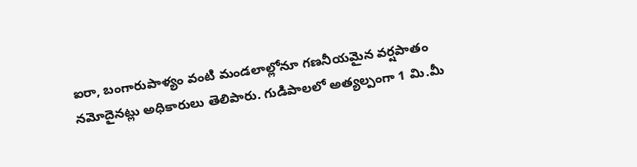ఐరా, బంగారుపాళ్యం వంటి మండలాల్లోనూ గణనీయమైన వర్షపాతం నమోదైనట్లు అధికారులు తెలిపారు. గుడిపాలలో అత్యల్పంగా 1 మి.మీ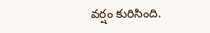వర్షం కురిసింది.